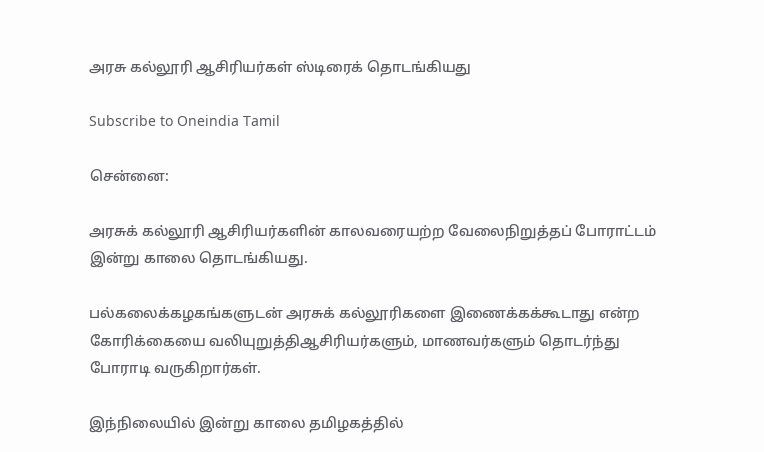அரசு கல்லூரி ஆசிரியர்கள் ஸ்டிரைக் தொடங்கியது

Subscribe to Oneindia Tamil

சென்னை:

அரசுக் கல்லூரி ஆசிரியர்களின் காலவரையற்ற வேலைநிறுத்தப் போராட்டம் இன்று காலை தொடங்கியது.

பல்கலைக்கழகங்களுடன் அரசுக் கல்லூரிகளை இணைக்கக்கூடாது என்ற கோரிக்கையை வலியுறுத்திஆசிரியர்களும், மாணவர்களும் தொடர்ந்து போராடி வருகிறார்கள்.

இந்நிலையில் இன்று காலை தமிழகத்தில்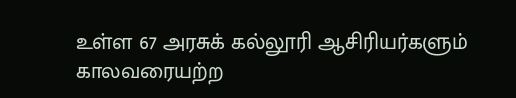உள்ள 67 அரசுக் கல்லூரி ஆசிரியர்களும் காலவரையற்ற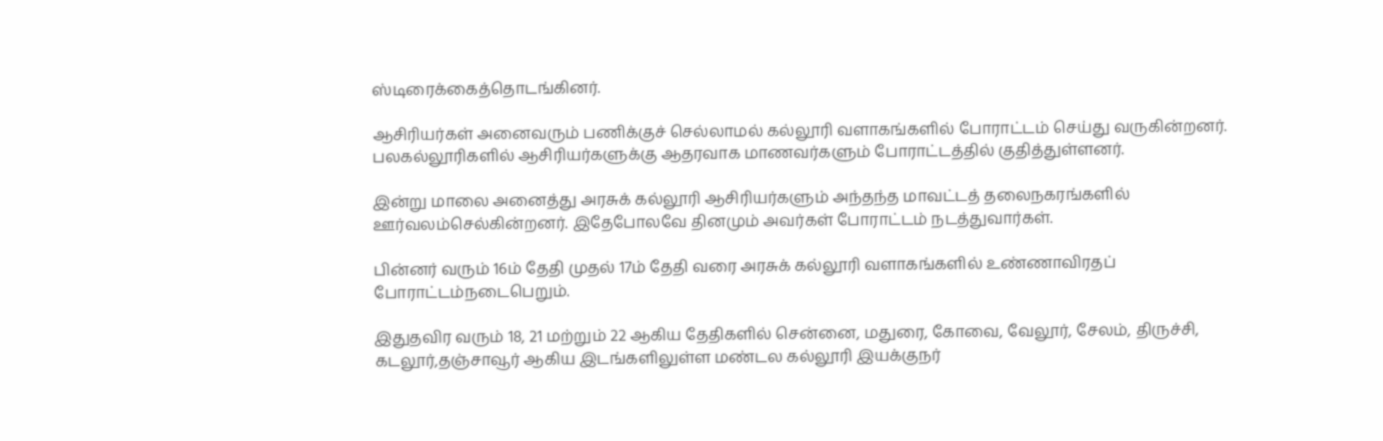ஸ்டிரைக்கைத்தொடங்கினர்.

ஆசிரியர்கள் அனைவரும் பணிக்குச் செல்லாமல் கல்லூரி வளாகங்களில் போராட்டம் செய்து வருகின்றனர். பலகல்லூரிகளில் ஆசிரியர்களுக்கு ஆதரவாக மாணவர்களும் போராட்டத்தில் குதித்துள்ளனர்.

இன்று மாலை அனைத்து அரசுக் கல்லூரி ஆசிரியர்களும் அந்தந்த மாவட்டத் தலைநகரங்களில் ஊர்வலம்செல்கின்றனர். இதேபோலவே தினமும் அவர்கள் போராட்டம் நடத்துவார்கள்.

பின்னர் வரும் 16ம் தேதி முதல் 17ம் தேதி வரை அரசுக் கல்லூரி வளாகங்களில் உண்ணாவிரதப் போராட்டம்நடைபெறும்.

இதுதவிர வரும் 18, 21 மற்றும் 22 ஆகிய தேதிகளில் சென்னை, மதுரை, கோவை, வேலூர், சேலம், திருச்சி, கடலூர்,தஞ்சாவூர் ஆகிய இடங்களிலுள்ள மண்டல கல்லூரி இயக்குநர்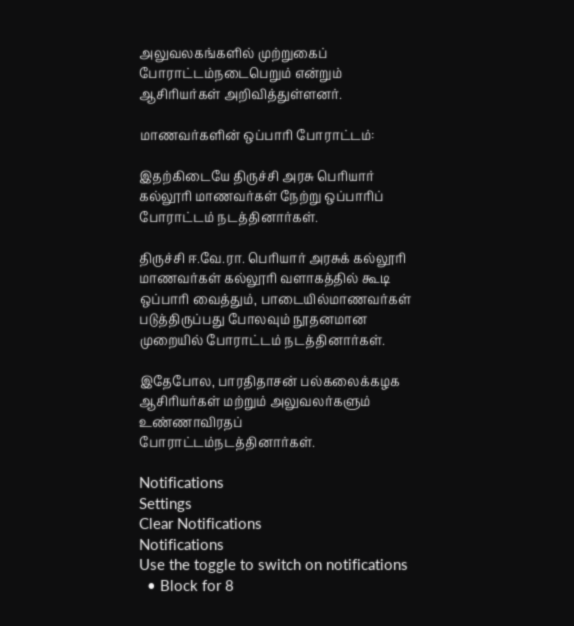அலுவலகங்களில் முற்றுகைப் போராட்டம்நடைபெறும் என்றும் ஆசிரியர்கள் அறிவித்துள்ளனர்.

மாணவர்களின் ஒப்பாரி போராட்டம்:

இதற்கிடையே திருச்சி அரசு பெரியார் கல்லூரி மாணவர்கள் நேற்று ஒப்பாரிப் போராட்டம் நடத்தினார்கள்.

திருச்சி ஈ.வே.ரா. பெரியார் அரசுக் கல்லூரி மாணவர்கள் கல்லூரி வளாகத்தில் கூடி ஒப்பாரி வைத்தும், பாடையில்மாணவர்கள் படுத்திருப்பது போலவும் நூதனமான முறையில் போராட்டம் நடத்தினார்கள்.

இதேபோல, பாரதிதாசன் பல்கலைக்கழக ஆசிரியர்கள் மற்றும் அலுவலர்களும் உண்ணாவிரதப் போராட்டம்நடத்தினார்கள்.

Notifications
Settings
Clear Notifications
Notifications
Use the toggle to switch on notifications
  • Block for 8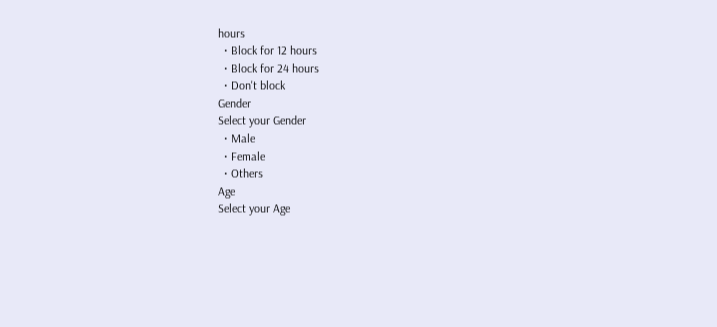hours
  • Block for 12 hours
  • Block for 24 hours
  • Don't block
Gender
Select your Gender
  • Male
  • Female
  • Others
Age
Select your Age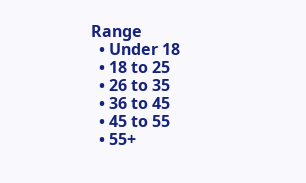Range
  • Under 18
  • 18 to 25
  • 26 to 35
  • 36 to 45
  • 45 to 55
  • 55+